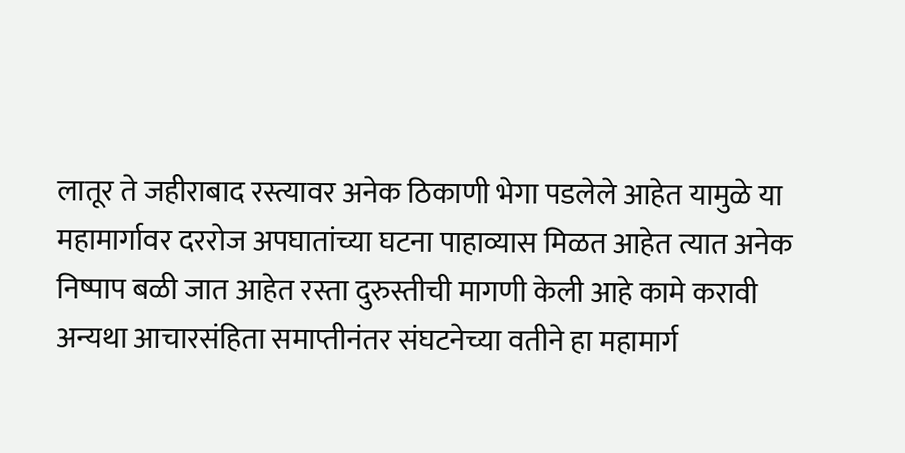लातूर ते जहीराबाद रस्त्यावर अनेक ठिकाणी भेगा पडलेले आहेत यामुळे या महामार्गावर दररोज अपघातांच्या घटना पाहाव्यास मिळत आहेत त्यात अनेक निष्पाप बळी जात आहेत रस्ता दुरुस्तीची मागणी केली आहे कामे करावी अन्यथा आचारसंहिता समाप्तीनंतर संघटनेच्या वतीने हा महामार्ग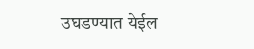उघडण्यात येईल